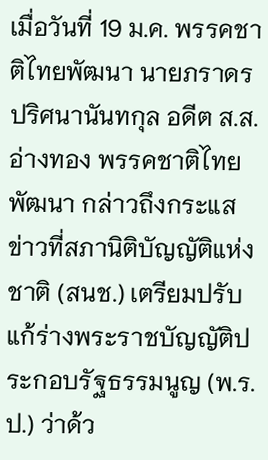เมื่อวันที่ 19 ม.ค. พรรคชาติไทยพัฒนา นายภราดร ปริศนานันทกุล อดีต ส.ส.อ่างทอง พรรคชาติไทยพัฒนา กล่าวถึงกระแสข่าวที่สภานิติบัญญัติแห่งชาติ (สนช.) เตรียมปรับแก้ร่างพระราชบัญญัติประกอบรัฐธรรมนูญ (พ.ร.ป.) ว่าด้ว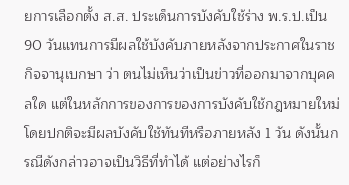ยการเลือกตั้ง ส.ส. ประเด็นการบังคับใช้ร่าง พ.ร.ป.เป็น 90 วันแทนการมีผลใช้บังคับภายหลังจากประกาศในราชกิจจานุเบกษา ว่า ตนไม่เห็นว่าเป็นข่าวที่ออกมาจากบุคคลใด แต่ในหลักการของการของการบังคับใช้กฎหมายใหม่ โดยปกติจะมีผลบังคับใช้ทันทีหรือภายหลัง 1 วัน ดังนั้นกรณีดังกล่าวอาจเป็นวิธีที่ทำได้ แต่อย่างไรก็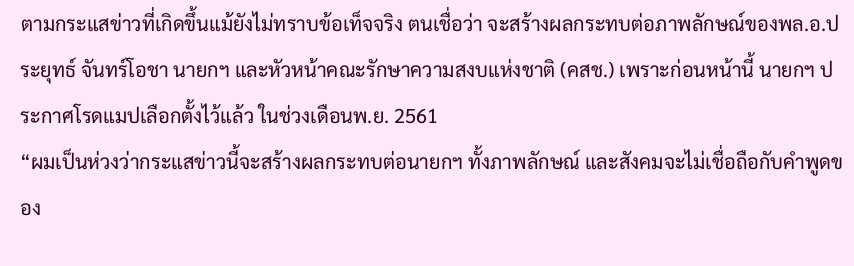ตามกระแสข่าวที่เกิดขึ้นแม้ยังไม่ทราบข้อเท็จจริง ตนเชื่อว่า จะสร้างผลกระทบต่อภาพลักษณ์ของพล.อ.ประยุทธ์ จันทร์โอชา นายกฯ และหัวหน้าคณะรักษาความสงบแห่งชาติ (คสช.) เพราะก่อนหน้านี้ นายกฯ ประกาศโรดแมปเลือกตั้งไว้แล้ว ในช่วงเดือนพ.ย. 2561
“ผมเป็นห่วงว่ากระแสข่าวนี้จะสร้างผลกระทบต่อนายกฯ ทั้งภาพลักษณ์ และสังคมจะไม่เชื่อถือกับคำพูดของ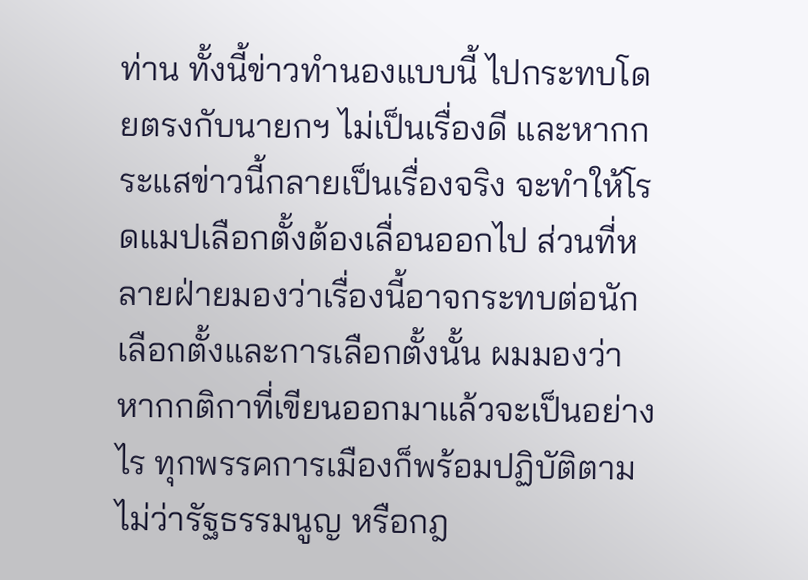ท่าน ทั้งนี้ข่าวทำนองแบบนี้ ไปกระทบโดยตรงกับนายกฯ ไม่เป็นเรื่องดี และหากกระแสข่าวนี้กลายเป็นเรื่องจริง จะทำให้โรดแมปเลือกตั้งต้องเลื่อนออกไป ส่วนที่หลายฝ่ายมองว่าเรื่องนี้อาจกระทบต่อนักเลือกตั้งและการเลือกตั้งนั้น ผมมองว่าหากกติกาที่เขียนออกมาแล้วจะเป็นอย่างไร ทุกพรรคการเมืองก็พร้อมปฏิบัติตาม ไม่ว่ารัฐธรรมนูญ หรือกฎ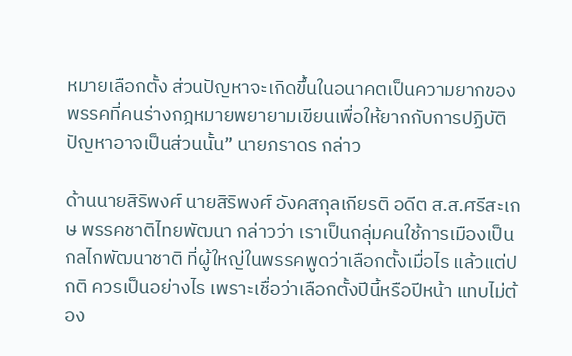หมายเลือกตั้ง ส่วนปัญหาจะเกิดขึ้นในอนาคตเป็นความยากของพรรคที่คนร่างกฎหมายพยายามเขียนเพื่อให้ยากกับการปฏิบัติปัญหาอาจเป็นส่วนนั้น” นายภราดร กล่าว

ด้านนายสิริพงศ์ นายสิริพงศ์ อังคสกุลเกียรติ อดีต ส.ส.ศรีสะเกษ พรรคชาติไทยพัฒนา กล่าวว่า เราเป็นกลุ่มคนใช้การเมืองเป็นกลไกพัฒนาชาติ ที่ผู้ใหญ่ในพรรคพูดว่าเลือกตั้งเมื่อไร แล้วแต่ปกติ ควรเป็นอย่างไร เพราะเชื่อว่าเลือกตั้งปีนี้หรือปีหน้า แทบไม่ต้อง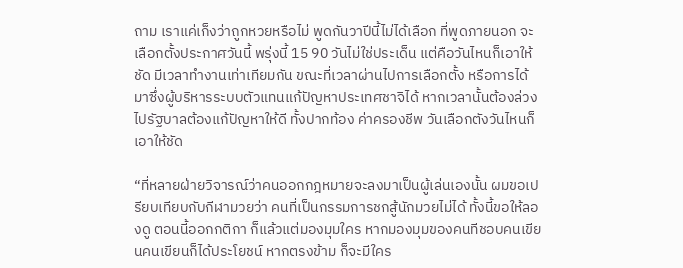ถาม เราแค่เก็งว่าถูกหวยหรือไม่ พูดกันวาปีนี้ไม่ได้เลือก ที่พูดภายนอก จะเลือกตั้งประกาศวันนี้ พรุ่งนี้ 15 90 วันไม่ใช่ประเด็น แต่คือวันไหนก็เอาให้ชัด มีเวลาทำงานเท่าเทียมกัน ขณะที่เวลาผ่านไปการเลือกตั้ง หรือการได้มาซึ่งผู้บริหารระบบตัวแทนแก้ปัญหาประเทศชาจิได้ หากเวลานั้นต้องล่วงไปรัฐบาลต้องแก้ปัญหาให้ดี ทั้งปากท้อง ค่าครองชีพ วันเลือกตังวันไหนก็เอาให้ชัด

“ที่หลายฝ่ายวิจารณ์ว่าคนออกกฎหมายจะลงมาเป็นผู้เล่นเองนั้น ผมขอเปรียบเทียบกับกีฬามวยว่า คนที่เป็นกรรมการชกสู้นักมวยไม่ได้ ทั้งนี้ขอให้ลองดู ตอนนี้ออกกติกา ก็แล้วแต่มองมุมใคร หากมองมุมของคนทีชอบคนเขียนคนเขียนก็ได้ประโยชน์ หากตรงข้าม ก็จะมีใคร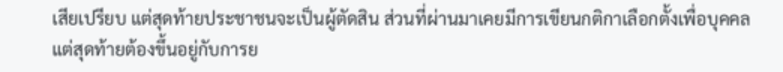เสียเปรียบ แต่สุดท้ายประชาชนจะเป็นผู้ตัดสิน ส่วนที่ผ่านมาเคยมีการเขียนกติกาเลือกตั้งเพื่อบุคคล แต่สุดท้ายต้องขึ้นอยู่กับการย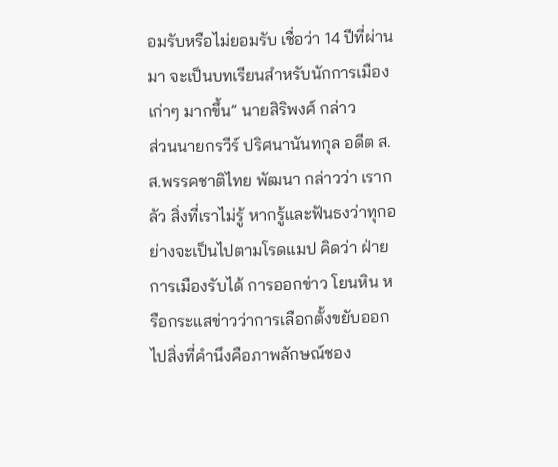อมรับหรือไม่ยอมรับ เชื่อว่า 14 ปีที่ผ่านมา จะเป็นบทเรียนสำหรับนักการเมืองเก่าๆ มากขึ้น” นายสิริพงศ์ กล่าว
ส่วนนายกรวีร์ ปริศนานันทกุล อดีต ส.ส.พรรคชาติไทย พัฒนา กล่าวว่า เรากลัว สิ่งที่เราไม่รู้ หากรู้และฟันธงว่าทุกอย่างจะเป็นไปตามโรดแมป คิดว่า ฝ่ายการเมืองรับได้ การออกข่าว โยนหิน หรือกระแสข่าวว่าการเลือกตั้งขยับออกไปสิ่งที่คำนึงคือภาพลักษณ์ชอง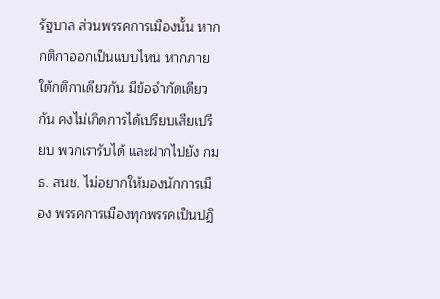รัฐบาล ส่วนพรรคการเมืองนั้น หากกติกาออกเป็นแบบไหน หากภายใต้กติกาเดียวกัน มีข้อจำกัดเดียวกัน คงไม่เกิดการได้เปรียบเสียเปรียบ พวกเรารับได้ และฝากไปยัง กมธ. สนช. ไม่อยากให้มองนักการเมือง พรรคการเมืองทุกพรรคเป็นปฏิ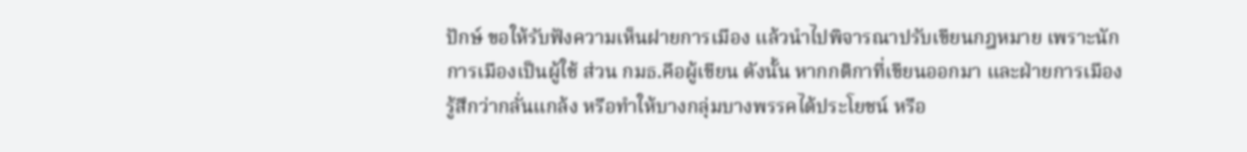ปักษ์ ขอให้รับฟังความเห็นฝายการเมือง แล้วนำไปพิจารณาปรับเขียนกฎหมาย เพราะนักการเมืองเป็นผู้ใช้ ส่วน กมธ.คือผู้เขียน ดังนั้น หากกติกาที่เขียนออกมา และฝ่ายการเมืองรู้สึกว่ากลั่นแกล้ง หรือทำให้บางกลุ่มบางพรรคได้ประโยชน์ หรือ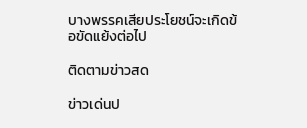บางพรรคเสียประโยชน์จะเกิดข้อขัดแย้งต่อไป

ติดตามข่าวสด

ข่าวเด่นป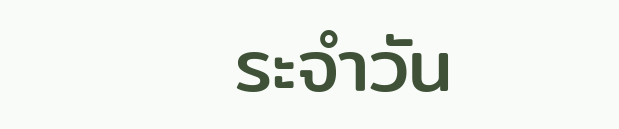ระจำวัน